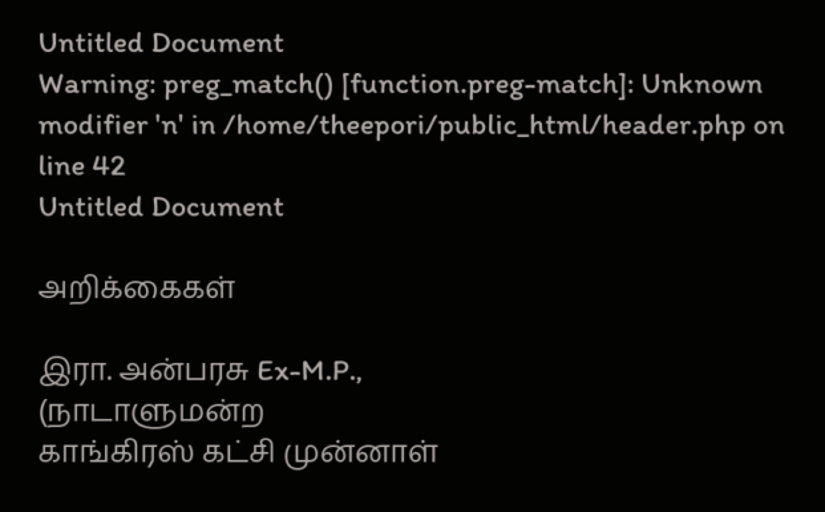Untitled Document
Warning: preg_match() [function.preg-match]: Unknown modifier 'n' in /home/theepori/public_html/header.php on line 42
Untitled Document

அறிக்கைகள்

இரா. அன்பரசு Ex-M.P.,
(நாடாளுமன்ற
காங்கிரஸ் கட்சி முன்னாள்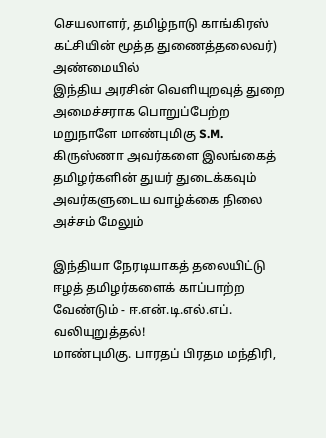செயலாளர், தமிழ்நாடு காங்கிரஸ் கட்சியின் மூத்த துணைத்தலைவர்)
அண்மையில்
இந்திய அரசின் வெளியுறவுத் துறை அமைச்சராக பொறுப்பேற்ற மறுநாளே மாண்புமிகு S.M. கிருஸ்ணா அவர்களை இலங்கைத் தமிழர்களின் துயர் துடைக்கவும் அவர்களுடைய வாழ்க்கை நிலை அச்சம் மேலும்

இந்தியா நேரடியாகத் தலையிட்டு ஈழத் தமிழர்களைக் காப்பாற்ற வேண்டும் - ஈ.என்.டி.எல்.எப். வலியுறுத்தல்!
மாண்புமிகு. பாரதப் பிரதம மந்திரி,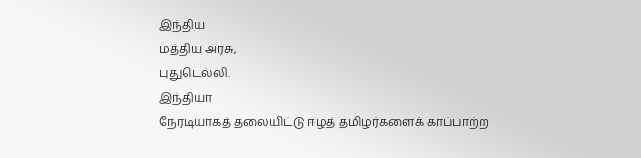இந்திய
மத்திய அரசு,
புதுடெல்லி.
இந்தியா
நேரடியாகத் தலையிட்டு ஈழத் தமிழர்களைக் காப்பாற்ற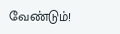வேண்டும்!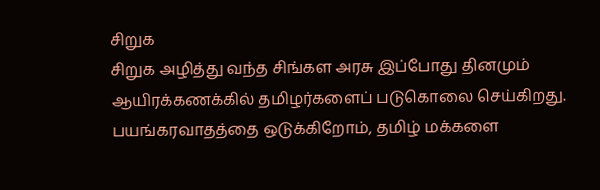சிறுக
சிறுக அழித்து வந்த சிங்கள அரசு இப்போது தினமும் ஆயிரக்கணக்கில் தமிழர்களைப் படுகொலை செய்கிறது. பயங்கரவாதத்தை ஒடுக்கிறோம், தமிழ் மக்களை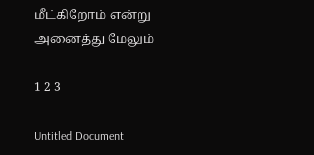மீட்கிறோம் என்று அனைத்து மேலும்

1 2 3

Untitled Document